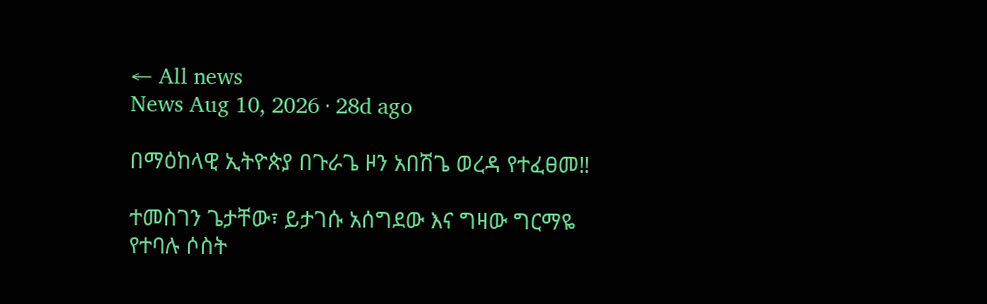← All news
News Aug 10, 2026 · 28d ago

በማዕከላዊ ኢትዮጵያ በጉራጌ ዞን አበሽጌ ወረዳ የተፈፀመ‼

ተመስገን ጌታቸው፣ ይታገሱ አሰግደው እና ግዛው ግርማዬ የተባሉ ሶስት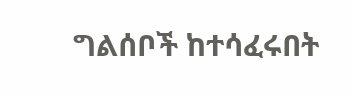ግልሰቦች ከተሳፈሩበት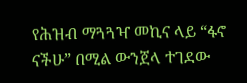የሕዝብ ማጓጓዣ መኪና ላይ “ፋኖ ናችሁ” በሚል ውንጀላ ተገደው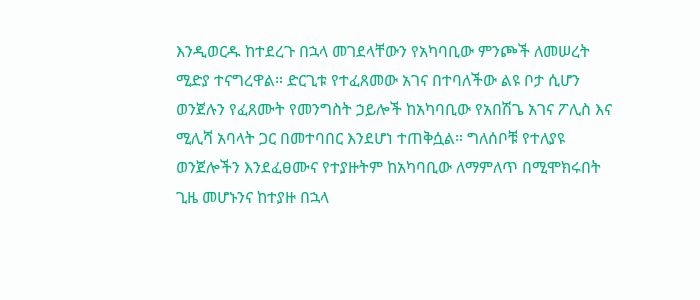እንዲወርዱ ከተደረጉ በኋላ መገደላቸውን የአካባቢው ምንጮች ለመሠረት ሚድያ ተናግረዋል። ድርጊቱ የተፈጸመው አገና በተባለችው ልዩ ቦታ ሲሆን ወንጀሉን የፈጸሙት የመንግስት ኃይሎች ከአካባቢው የአበሽጌ አገና ፖሊስ እና ሚሊሻ አባላት ጋር በመተባበር እንደሆነ ተጠቅሷል። ግለሰቦቹ የተለያዩ ወንጀሎችን እንደፈፀሙና የተያዙትም ከአካባቢው ለማምለጥ በሚሞክሩበት ጊዜ መሆኑንና ከተያዙ በኋላ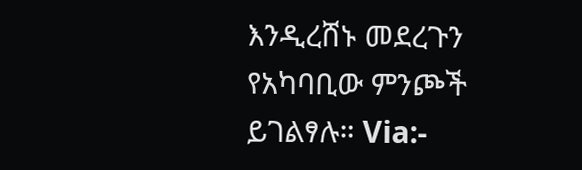እንዲረሸኑ መደረጉን የአካባቢው ምንጮች ይገልፃሉ። Via:-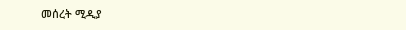መሰረት ሚዲያ